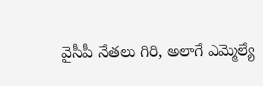వైసీపీ నేతలు గిరి, అలాగే ఎమ్మెల్యే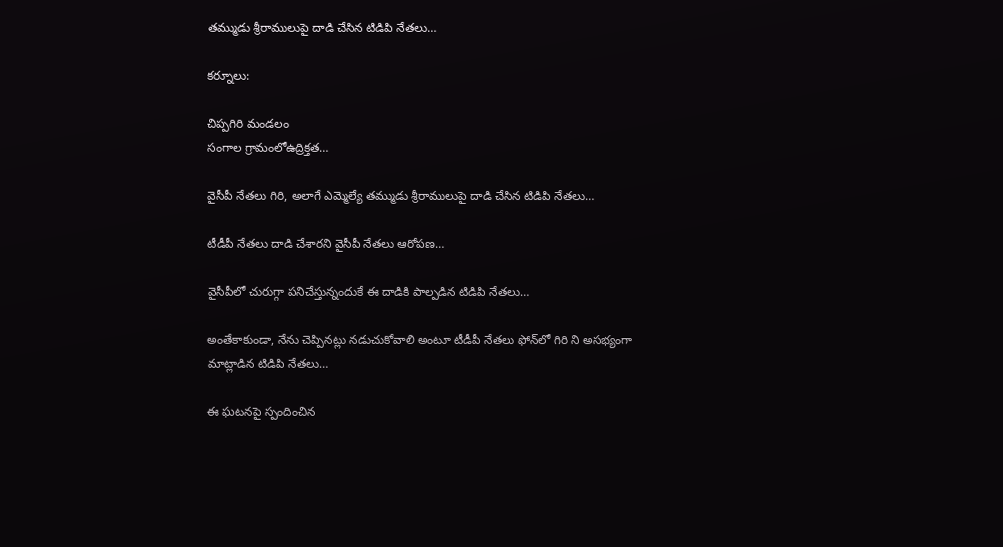తమ్ముడు శ్రీరాములుపై దాడి చేసిన టిడిపి నేతలు…

కర్నూలు:

చిప్పగిరి మండలం
సంగాల గ్రామంలోఉద్రిక్తత…

వైసీపీ నేతలు గిరి, అలాగే ఎమ్మెల్యే తమ్ముడు శ్రీరాములుపై దాడి చేసిన టిడిపి నేతలు…

టీడీపీ నేతలు దాడి చేశారని వైసీపీ నేతలు ఆరోపణ…

వైసీపీలో చురుగ్గా పనిచేస్తున్నందుకే ఈ దాడికి పాల్పడిన టిడిపి నేతలు…

అంతేకాకుండా, నేను చెప్పినట్లు నడుచుకోవాలి అంటూ టీడీపీ నేతలు ఫోన్‌లో గిరి ని అసభ్యంగా మాట్లాడిన టిడిపి నేతలు…

ఈ ఘటనపై స్పందించిన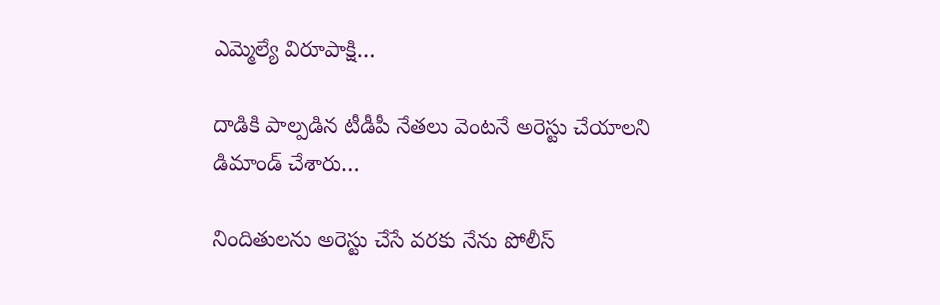ఎమ్మెల్యే విరూపాక్షి…

దాడికి పాల్పడిన టీడీపీ నేతలు వెంటనే అరెస్టు చేయాలని డిమాండ్ చేశారు…

నిందితులను అరెస్టు చేసే వరకు నేను పోలీస్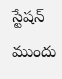స్టేషన్ ముందు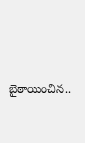బైఠాయించిన..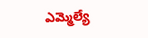ఎమ్మెల్యే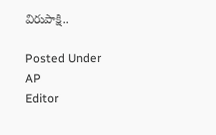విరుపాక్షి..

Posted Under AP
Editor